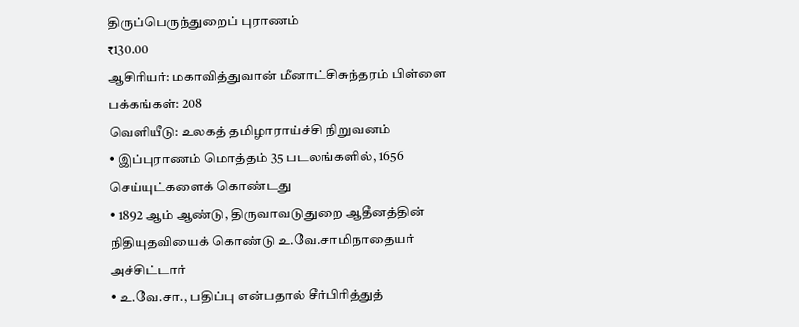திருப்பெருந்துறைப் புராணம்
₹130.00
ஆசிரியர்: மகாவித்துவான் மீனாட்சிசுந்தரம் பிள்ளை
பக்கங்கள்: 208
வெளியீடு: உலகத் தமிழாராய்ச்சி நிறுவனம்
• இப்புராணம் மொத்தம் 35 படலங்களில், 1656 செய்யுட்களைக் கொண்டது
• 1892 ஆம் ஆண்டு, திருவாவடுதுறை ஆதீனத்தின் நிதியுதவியைக் கொண்டு உ.வே.சாமிநாதையர் அச்சிட்டார்
• உ.வே.சா., பதிப்பு என்பதால் சீர்பிரித்துத்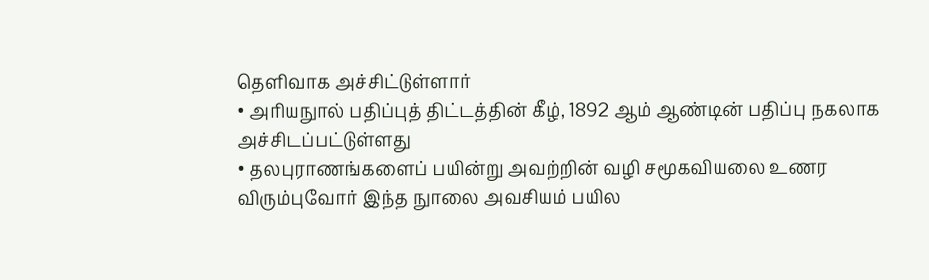தெளிவாக அச்சிட்டுள்ளார்
• அரியநுால் பதிப்புத் திட்டத்தின் கீழ், 1892 ஆம் ஆண்டின் பதிப்பு நகலாக அச்சிடப்பட்டுள்ளது
• தலபுராணங்களைப் பயின்று அவற்றின் வழி சமூகவியலை உணர விரும்புவோர் இந்த நுாலை அவசியம் பயில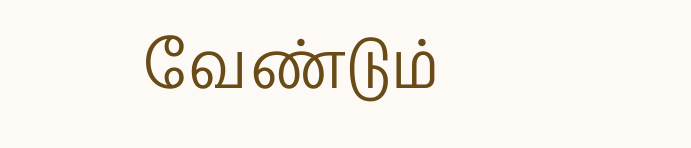வேண்டும்